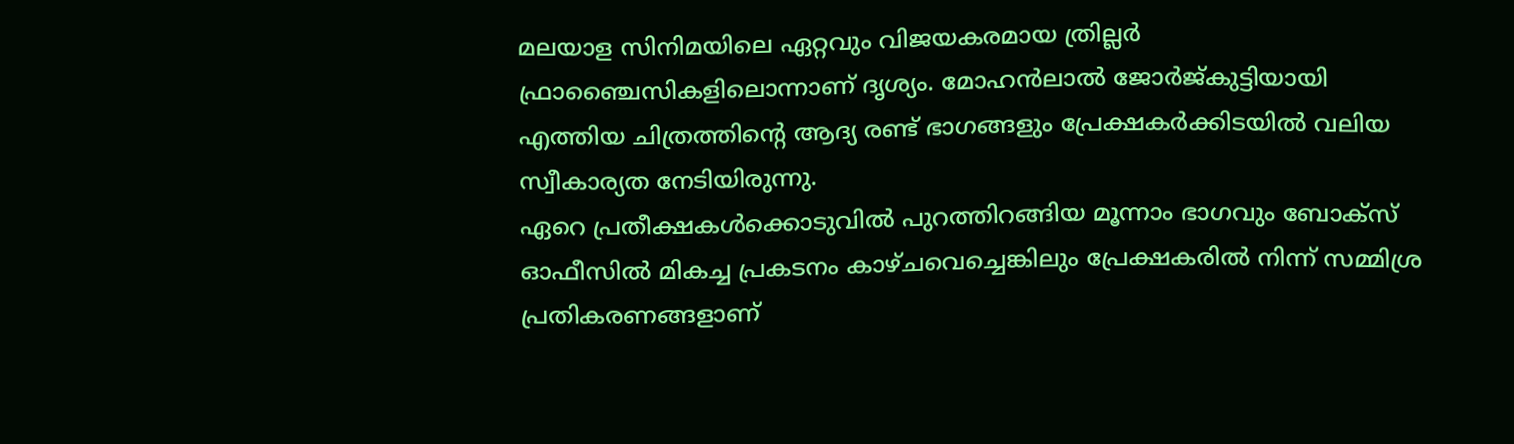മലയാള സിനിമയിലെ ഏറ്റവും വിജയകരമായ ത്രില്ലർ ഫ്രാഞ്ചൈസികളിലൊന്നാണ് ദൃശ്യം. മോഹൻലാൽ ജോർജ്കുട്ടിയായി എത്തിയ ചിത്രത്തിന്റെ ആദ്യ രണ്ട് ഭാഗങ്ങളും പ്രേക്ഷകർക്കിടയിൽ വലിയ സ്വീകാര്യത നേടിയിരുന്നു.
ഏറെ പ്രതീക്ഷകൾക്കൊടുവിൽ പുറത്തിറങ്ങിയ മൂന്നാം ഭാഗവും ബോക്സ് ഓഫീസിൽ മികച്ച പ്രകടനം കാഴ്ചവെച്ചെങ്കിലും പ്രേക്ഷകരിൽ നിന്ന് സമ്മിശ്ര പ്രതികരണങ്ങളാണ്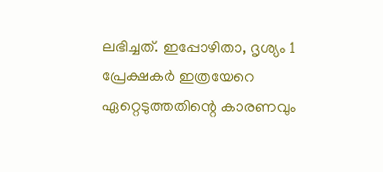ലഭിച്ചത്. ഇപ്പോഴിതാ, ദൃശ്യം 1 പ്രേക്ഷകർ ഇത്രയേറെ ഏറ്റെടുത്തതിന്റെ കാരണവും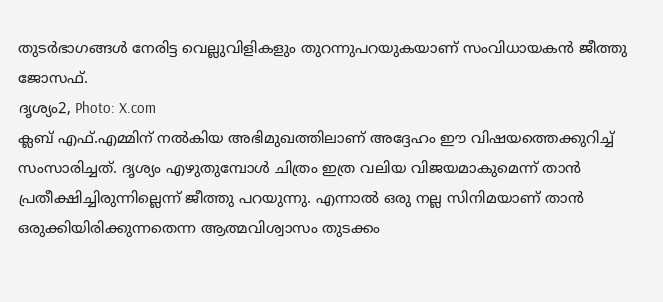തുടർഭാഗങ്ങൾ നേരിട്ട വെല്ലുവിളികളും തുറന്നുപറയുകയാണ് സംവിധായകൻ ജീത്തു ജോസഫ്.
ദൃശ്യം2, Photo: X.com
ക്ലബ് എഫ്.എമ്മിന് നൽകിയ അഭിമുഖത്തിലാണ് അദ്ദേഹം ഈ വിഷയത്തെക്കുറിച്ച് സംസാരിച്ചത്. ദൃശ്യം എഴുതുമ്പോൾ ചിത്രം ഇത്ര വലിയ വിജയമാകുമെന്ന് താൻ പ്രതീക്ഷിച്ചിരുന്നില്ലെന്ന് ജീത്തു പറയുന്നു. എന്നാൽ ഒരു നല്ല സിനിമയാണ് താൻ ഒരുക്കിയിരിക്കുന്നതെന്ന ആത്മവിശ്വാസം തുടക്കം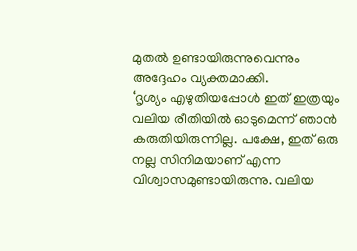മുതൽ ഉണ്ടായിരുന്നുവെന്നും അദ്ദേഹം വ്യക്തമാക്കി.
‘ദൃശ്യം എഴുതിയപ്പോൾ ഇത് ഇത്രയും വലിയ രീതിയിൽ ഓടുമെന്ന് ഞാൻ കരുതിയിരുന്നില്ല. പക്ഷേ, ഇത് ഒരു നല്ല സിനിമയാണ് എന്ന വിശ്വാസമുണ്ടായിരുന്നു. വലിയ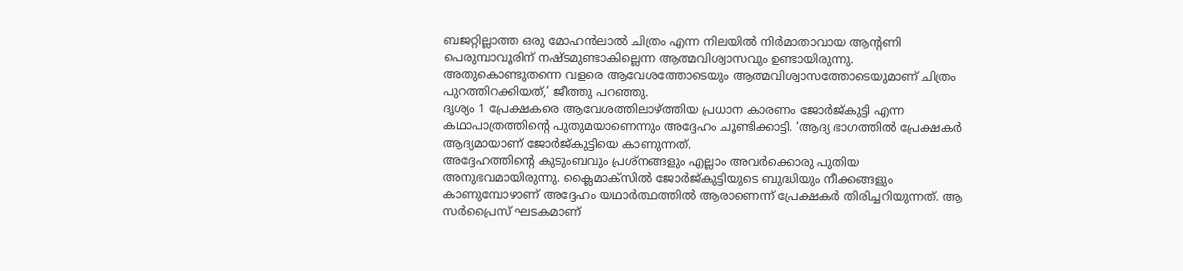ബജറ്റില്ലാത്ത ഒരു മോഹൻലാൽ ചിത്രം എന്ന നിലയിൽ നിർമാതാവായ ആന്റണി പെരുമ്പാവൂരിന് നഷ്ടമുണ്ടാകില്ലെന്ന ആത്മവിശ്വാസവും ഉണ്ടായിരുന്നു. അതുകൊണ്ടുതന്നെ വളരെ ആവേശത്തോടെയും ആത്മവിശ്വാസത്തോടെയുമാണ് ചിത്രം പുറത്തിറക്കിയത്,’ ജീത്തു പറഞ്ഞു.
ദൃശ്യം 1 പ്രേക്ഷകരെ ആവേശത്തിലാഴ്ത്തിയ പ്രധാന കാരണം ജോർജ്കുട്ടി എന്ന കഥാപാത്രത്തിന്റെ പുതുമയാണെന്നും അദ്ദേഹം ചൂണ്ടിക്കാട്ടി. ‘ആദ്യ ഭാഗത്തിൽ പ്രേക്ഷകർ ആദ്യമായാണ് ജോർജ്കുട്ടിയെ കാണുന്നത്.
അദ്ദേഹത്തിന്റെ കുടുംബവും പ്രശ്നങ്ങളും എല്ലാം അവർക്കൊരു പുതിയ അനുഭവമായിരുന്നു. ക്ലൈമാക്സിൽ ജോർജ്കുട്ടിയുടെ ബുദ്ധിയും നീക്കങ്ങളും കാണുമ്പോഴാണ് അദ്ദേഹം യഥാർത്ഥത്തിൽ ആരാണെന്ന് പ്രേക്ഷകർ തിരിച്ചറിയുന്നത്. ആ സർപ്രൈസ് ഘടകമാണ്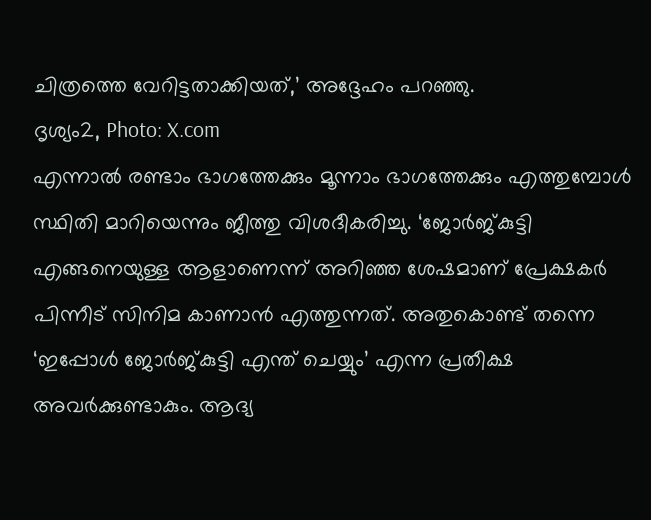ചിത്രത്തെ വേറിട്ടതാക്കിയത്,’ അദ്ദേഹം പറഞ്ഞു.
ദൃശ്യം2, Photo: X.com
എന്നാൽ രണ്ടാം ഭാഗത്തേക്കും മൂന്നാം ഭാഗത്തേക്കും എത്തുമ്പോൾ സ്ഥിതി മാറിയെന്നും ജീത്തു വിശദീകരിച്ചു. ‘ജോർജ്കുട്ടി എങ്ങനെയുള്ള ആളാണെന്ന് അറിഞ്ഞ ശേഷമാണ് പ്രേക്ഷകർ പിന്നീട് സിനിമ കാണാൻ എത്തുന്നത്. അതുകൊണ്ട് തന്നെ ‘ഇപ്പോൾ ജോർജ്കുട്ടി എന്ത് ചെയ്യും’ എന്ന പ്രതീക്ഷ അവർക്കുണ്ടാകും. ആദ്യ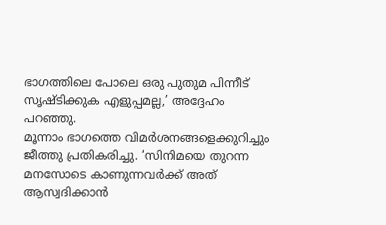ഭാഗത്തിലെ പോലെ ഒരു പുതുമ പിന്നീട് സൃഷ്ടിക്കുക എളുപ്പമല്ല,’ അദ്ദേഹം പറഞ്ഞു.
മൂന്നാം ഭാഗത്തെ വിമർശനങ്ങളെക്കുറിച്ചും ജീത്തു പ്രതികരിച്ചു. ‘സിനിമയെ തുറന്ന മനസോടെ കാണുന്നവർക്ക് അത് ആസ്വദിക്കാൻ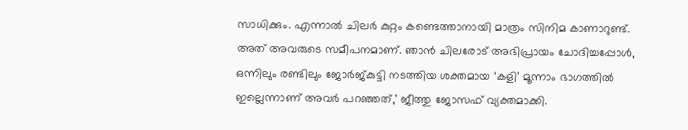സാധിക്കും. എന്നാൽ ചിലർ കുറ്റം കണ്ടെത്താനായി മാത്രം സിനിമ കാണാറുണ്ട്. അത് അവരുടെ സമീപനമാണ്. ഞാൻ ചിലരോട് അഭിപ്രായം ചോദിച്ചപ്പോൾ, ഒന്നിലും രണ്ടിലും ജോർജ്കുട്ടി നടത്തിയ ശക്തമായ ‘കളി’ മൂന്നാം ഭാഗത്തിൽ ഇല്ലെന്നാണ് അവർ പറഞ്ഞത്,’ ജീത്തു ജോസഫ് വ്യക്തമാക്കി.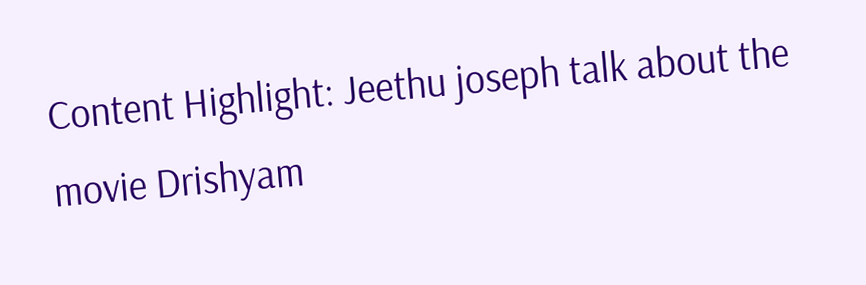Content Highlight: Jeethu joseph talk about the movie Drishyam